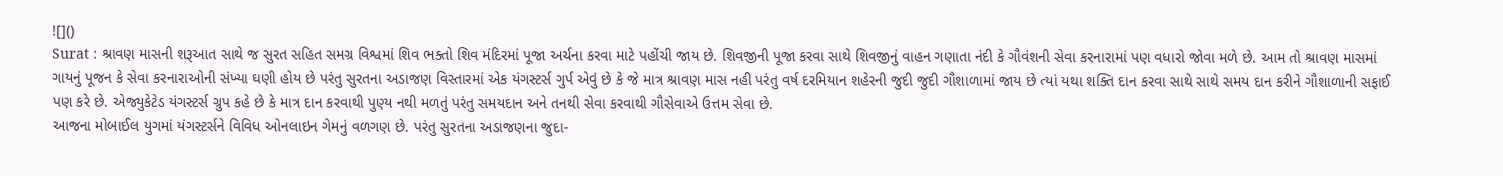![]()
Surat : શ્રાવણ માસની શરૂઆત સાથે જ સુરત સહિત સમગ્ર વિશ્વમાં શિવ ભક્તો શિવ મંદિરમાં પૂજા અર્ચના કરવા માટે પહોંચી જાય છે. શિવજીની પૂજા કરવા સાથે શિવજીનું વાહન ગણાતા નંદી કે ગૌવંશની સેવા કરનારામાં પણ વધારો જોવા મળે છે. આમ તો શ્રાવણ માસમાં ગાયનું પૂજન કે સેવા કરનારાઓની સંખ્યા ઘણી હોય છે પરંતુ સુરતના અડાજણ વિસ્તારમાં એક યંગસ્ટર્સ ગુર્પ એવું છે કે જે માત્ર શ્રાવણ માસ નહી પરંતુ વર્ષ દરમિયાન શહેરની જુદી જુદી ગૌશાળામાં જાય છે ત્યાં યથા શક્તિ દાન કરવા સાથે સાથે સમય દાન કરીને ગૌશાળાની સફાઈ પણ કરે છે. એજ્યુકેટેડ યંગસ્ટર્સ ગ્રુપ કહે છે કે માત્ર દાન કરવાથી પુણ્ય નથી મળતું પરંતુ સમયદાન અને તનથી સેવા કરવાથી ગૌસેવાએ ઉત્તમ સેવા છે.
આજના મોબાઈલ યુગમાં યંગસ્ટર્સને વિવિધ ઓનલાઇન ગેમનું વળગણ છે. પરંતુ સુરતના અડાજણના જુદા-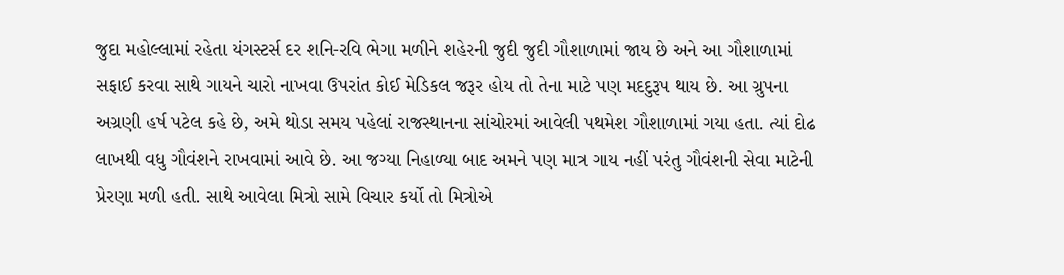જુદા મહોલ્લામાં રહેતા યંગસ્ટર્સ દર શનિ-રવિ ભેગા મળીને શહેરની જુદી જુદી ગૌશાળામાં જાય છે અને આ ગૌશાળામાં સફાઈ કરવા સાથે ગાયને ચારો નાખવા ઉપરાંત કોઈ મેડિકલ જરૂર હોય તો તેના માટે પણ મદદુરૂપ થાય છે. આ ગ્રુપના અગ્રણી હર્ષ પટેલ કહે છે, અમે થોડા સમય પહેલાં રાજસ્થાનના સાંચોરમાં આવેલી પથમેશ ગૌશાળામાં ગયા હતા. ત્યાં દોઢ લાખથી વધુ ગૌવંશને રાખવામાં આવે છે. આ જગ્યા નિહાળ્યા બાદ અમને પણ માત્ર ગાય નહીં પરંતુ ગૌવંશની સેવા માટેની પ્રેરણા મળી હતી. સાથે આવેલા મિત્રો સામે વિચાર કર્યો તો મિત્રોએ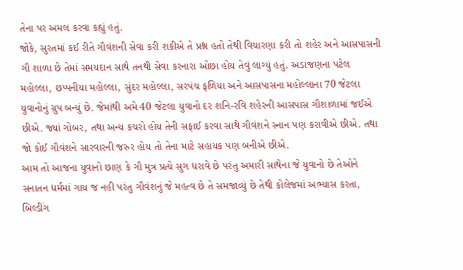તેના પર અમલ કરવા કહ્યું હતું.
જોકે, સુરતમાં કઈ રીતે ગૌવંશની સેવા કરી શકીએ તે પ્રશ્ન હતો તેથી વિચારણા કરી તો શહેર અને આસપાસની ગૌ શાળા છે તેમાં સમયદાન સાથે તનથી સેવા કરનારા ઓછા હોય તેવું લાગ્યું હતું. અડાજણના પટેલ મહોલ્લા, છપ્પનીયા મહોલ્લા, સુંદર મહોલ્લા, સરપંચ ફળિયા અને આસપાસના મહોલ્લાના 70 જેટલા યુવાનોનું ગ્રુપ બન્યું છે. જેમાંથી અમે 40 જેટલા યુવાનો દર શનિ-રવિ શહેરની આસપાસ ગૌશાળામાં જઈએ છીએ. જ્યાં ગોબર, તથા અન્ય કચરો હોય તેની સફાઈ કરવા સાથે ગૌવંશને સ્નાન પણ કરાવીએ છીએ. તથા જો કોઈ ગૌવંશને સારવારની જરુર હોય તો તેના માટે સહાયક પણ બનીએ છીએ.
આમ તો આજના યુવાનો છાણ કે ગૌ મુત્ર પ્રત્યે સુગ ધરાવે છે પરંતુ અમારી સાથેના જે યુવાનો છે તેઓને સનાતન ધર્મમાં ગાય જ નહી પરંતુ ગૌવંશનું જે મહત્વ છે તે સમજાવ્યું છે તેથી કોલેજમાં અભ્યાસ કરતા, બિલ્ડીંગ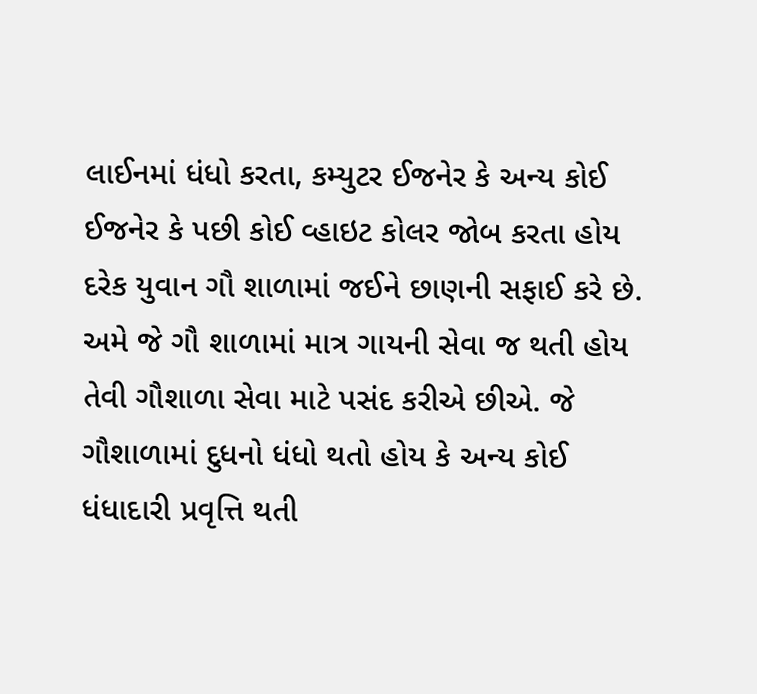લાઈનમાં ધંધો કરતા, કમ્યુટર ઈજનેર કે અન્ય કોઈ ઈજનેર કે પછી કોઈ વ્હાઇટ કોલર જોબ કરતા હોય દરેક યુવાન ગૌ શાળામાં જઈને છાણની સફાઈ કરે છે. અમે જે ગૌ શાળામાં માત્ર ગાયની સેવા જ થતી હોય તેવી ગૌશાળા સેવા માટે પસંદ કરીએ છીએ. જે ગૌશાળામાં દુધનો ધંધો થતો હોય કે અન્ય કોઈ ધંધાદારી પ્રવૃત્તિ થતી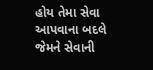હોય તેમા સેવા આપવાના બદલે જેમને સેવાની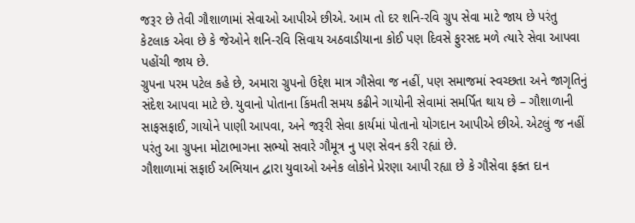જરૂર છે તેવી ગૌશાળામાં સેવાઓ આપીએ છીએ. આમ તો દર શનિ-રવિ ગ્રુપ સેવા માટે જાય છે પરંતુ કેટલાક એવા છે કે જેઓને શનિ-રવિ સિવાય અઠવાડીયાના કોઈ પણ દિવસે ફુરસદ મળે ત્યારે સેવા આપવા પહોંચી જાય છે.
ગ્રુપના પરમ પટેલ કહે છે, અમારા ગ્રુપનો ઉદ્દેશ માત્ર ગૌસેવા જ નહીં, પણ સમાજમાં સ્વચ્છતા અને જાગૃતિનું સંદેશ આપવા માટે છે. યુવાનો પોતાના કિંમતી સમય કઢીને ગાયોની સેવામાં સમર્પિત થાય છે – ગૌશાળાની સાફસફાઈ, ગાયોને પાણી આપવા, અને જરૂરી સેવા કાર્યમાં પોતાનો યોગદાન આપીએ છીએ. એટલું જ નહીં પરંતુ આ ગ્રુપના મોટાભાગના સભ્યો સવારે ગૌમૂત્ર નુ પણ સેવન કરી રહ્યાં છે.
ગૌશાળામાં સફાઈ અભિયાન દ્વારા યુવાઓ અનેક લોકોને પ્રેરણા આપી રહ્યા છે કે ગૌસેવા ફક્ત દાન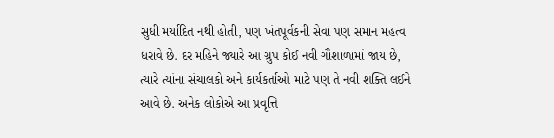સુધી મર્યાદિત નથી હોતી, પણ ખંતપૂર્વકની સેવા પણ સમાન મહત્વ ધરાવે છે. દર મહિને જ્યારે આ ગ્રુપ કોઈ નવી ગૌશાળામાં જાય છે, ત્યારે ત્યાંના સંચાલકો અને કાર્યકર્તાઓ માટે પણ તે નવી શક્તિ લઈને આવે છે. અનેક લોકોએ આ પ્રવૃત્તિ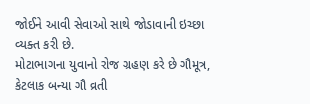જોઈને આવી સેવાઓ સાથે જોડાવાની ઇચ્છા વ્યક્ત કરી છે.
મોટાભાગના યુવાનો રોજ ગ્રહણ કરે છે ગૌમૂત્ર, કેટલાક બન્યા ગૌ વ્રતી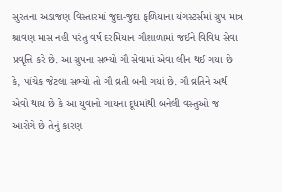સુરતના અડાજણ વિસ્તારમાં જુદા-જુદા ફળિયાના યંગસ્ટર્સમાં ગ્રુપ માત્ર શ્રાવણ માસ નહી પરંતુ વર્ષ દરમિયાન ગૌશાળામાં જઈને વિવિધ સેવા પ્રવૃત્તિ કરે છે. આ ગ્રુપના સભ્યો ગૌ સેવામાં એવા લીન થઈ ગયા છે કે, પાંચેક જેટલા સભ્યો તો ગૌ વ્રતી બની ગયાં છે. ગૌ વ્રતિને અર્થ એવો થાય છે કે આ યુવાનો ગાયના દૂધમાંથી બનેલી વસ્તુઓ જ આરોગે છે તેનું કારણ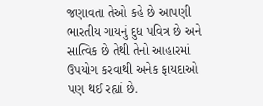જણાવતા તેઓ કહે છે આપણી ભારતીય ગાયનું દુધ પવિત્ર છે અને સાત્વિક છે તેથી તેનો આહારમાં ઉપયોગ કરવાથી અનેક ફાયદાઓ પણ થઈ રહ્યાં છે.